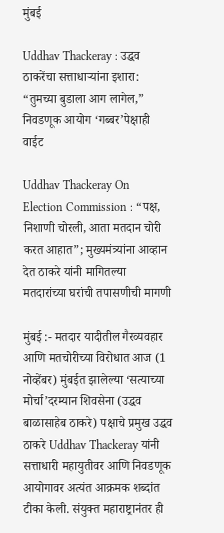मुंबई

Uddhav Thackeray : उद्धव ठाकरेंचा सत्ताधाऱ्यांना इशारा: “तुमच्या बुडाला आग लागेल,” निवडणूक आयोग ‘गब्बर’पेक्षाही वाईट

Uddhav Thackeray On Election Commission : “पक्ष, निशाणी चोरली, आता मतदान चोरी करत आहात”; मुख्यमंत्र्यांना आव्हान देत ठाकरे यांनी मागितल्या मतदारांच्या घरांची तपासणीची मागणी

मुंबई :- मतदार यादीतील गैरव्यवहार आणि मतचोरीच्या विरोधात आज (1 नोव्हेंबर) मुंबईत झालेल्या ‘सत्याच्या मोर्चा’दरम्यान शिवसेना (उद्धव बाळासाहेब ठाकरे) पक्षाचे प्रमुख उद्धव ठाकरे Uddhav Thackeray यांनी सत्ताधारी महायुतीवर आणि निवडणूक आयोगावर अत्यंत आक्रमक शब्दांत टीका केली. संयुक्त महाराष्ट्रानंतर ही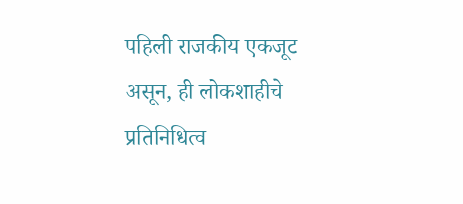पहिली राजकीय एकजूट असून, ही लोकशाहीचे प्रतिनिधित्व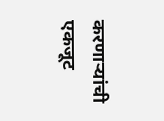करणाऱ्यांची एकजूट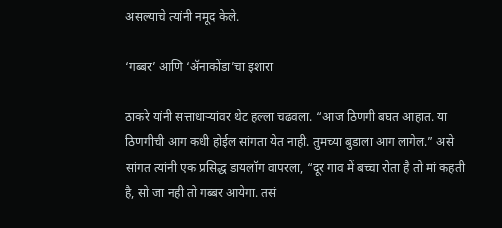असल्याचे त्यांनी नमूद केले.

‘गब्बर’ आणि ‘ॲनाकोंडा’चा इशारा

ठाकरे यांनी सत्ताधाऱ्यांवर थेट हल्ला चढवला. “आज ठिणगी बघत आहात. या ठिणगीची आग कधी होईल सांगता येत नाही. तुमच्या बुडाला आग लागेल.” असे सांगत त्यांनी एक प्रसिद्ध डायलॉग वापरला, “दूर गाव में बच्चा रोता है तो मां कहती है, सो जा नही तो गब्बर आयेगा. तसं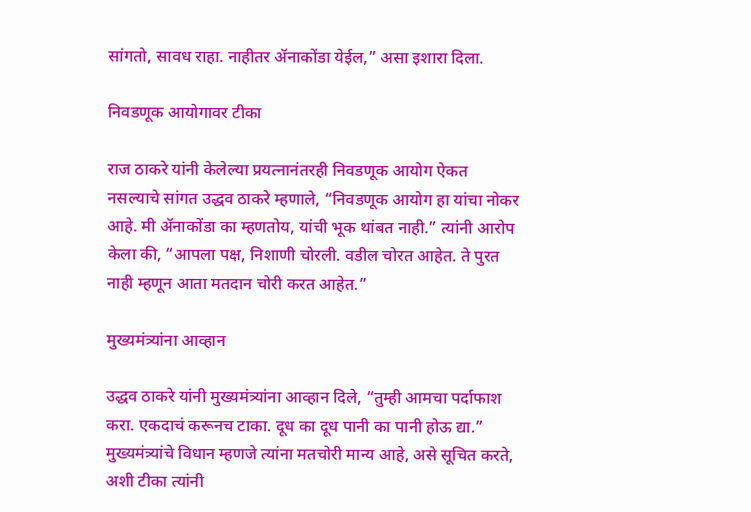सांगतो, सावध राहा. नाहीतर ॲनाकोंडा येईल,” असा इशारा दिला.

निवडणूक आयोगावर टीका

राज ठाकरे यांनी केलेल्या प्रयत्नानंतरही निवडणूक आयोग ऐकत नसल्याचे सांगत उद्धव ठाकरे म्हणाले, “निवडणूक आयोग हा यांचा नोकर आहे. मी ॲनाकोंडा का म्हणतोय, यांची भूक थांबत नाही.” त्यांनी आरोप केला की, “आपला पक्ष, निशाणी चोरली. वडील चोरत आहेत. ते पुरत नाही म्हणून आता मतदान चोरी करत आहेत.”

मुख्यमंत्र्यांना आव्हान

उद्धव ठाकरे यांनी मुख्यमंत्र्यांना आव्हान दिले, “तुम्ही आमचा पर्दाफाश करा. एकदाचं करूनच टाका. दूध का दूध पानी का पानी होऊ द्या.” मुख्यमंत्र्यांचे विधान म्हणजे त्यांना मतचोरी मान्य आहे, असे सूचित करते, अशी टीका त्यांनी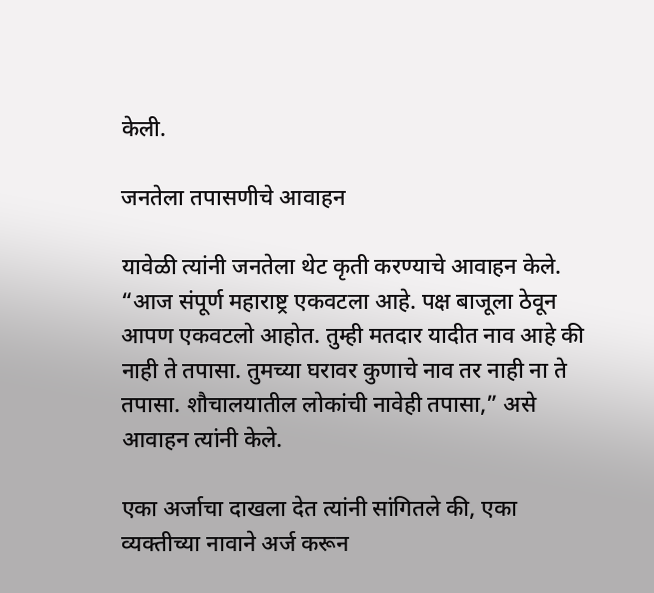केली.

जनतेला तपासणीचे आवाहन

यावेळी त्यांनी जनतेला थेट कृती करण्याचे आवाहन केले. “आज संपूर्ण महाराष्ट्र एकवटला आहे. पक्ष बाजूला ठेवून आपण एकवटलो आहोत. तुम्ही मतदार यादीत नाव आहे की नाही ते तपासा. तुमच्या घरावर कुणाचे नाव तर नाही ना ते तपासा. शौचालयातील लोकांची नावेही तपासा,” असे आवाहन त्यांनी केले.

एका अर्जाचा दाखला देत त्यांनी सांगितले की, एका व्यक्तीच्या नावाने अर्ज करून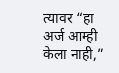त्यावर “हा अर्ज आम्ही केला नाही,”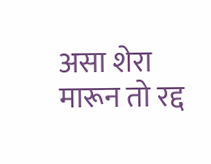असा शेरा मारून तो रद्द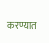करण्यात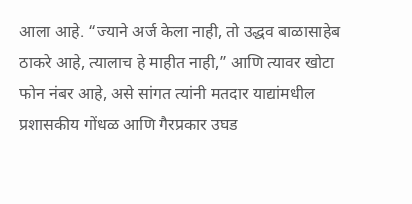आला आहे. “ज्याने अर्ज केला नाही, तो उद्धव बाळासाहेब ठाकरे आहे, त्यालाच हे माहीत नाही,” आणि त्यावर खोटा फोन नंबर आहे, असे सांगत त्यांनी मतदार याद्यांमधील प्रशासकीय गोंधळ आणि गैरप्रकार उघड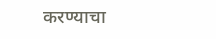करण्याचा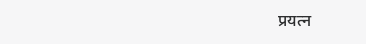प्रयत्न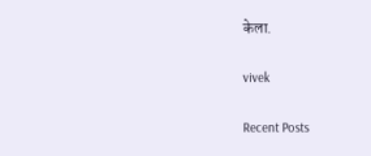केला.

vivek

Recent Posts